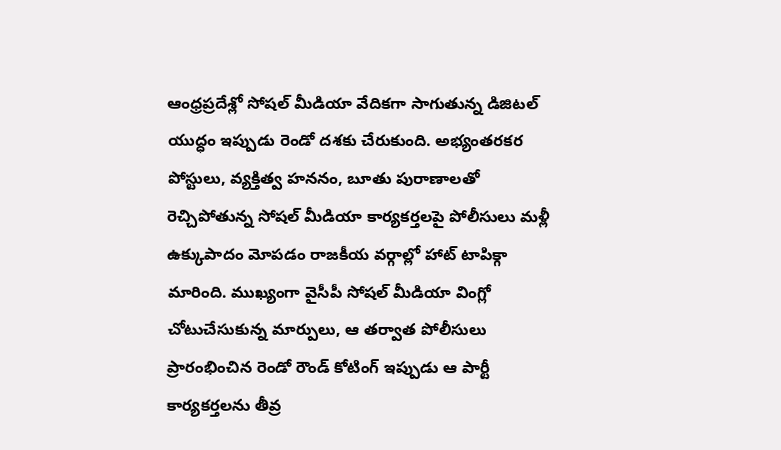ఆంధ్రప్రదేశ్లో సోషల్ మీడియా వేదికగా సాగుతున్న డిజిటల్ యుద్ధం ఇప్పుడు రెండో దశకు చేరుకుంది. అభ్యంతరకర పోస్టులు, వ్యక్తిత్వ హననం, బూతు పురాణాలతో రెచ్చిపోతున్న సోషల్ మీడియా కార్యకర్తలపై పోలీసులు మళ్లీ ఉక్కుపాదం మోపడం రాజకీయ వర్గాల్లో హాట్ టాపిక్గా మారింది. ముఖ్యంగా వైసీపీ సోషల్ మీడియా వింగ్లో చోటుచేసుకున్న మార్పులు, ఆ తర్వాత పోలీసులు ప్రారంభించిన రెండో రౌండ్ కోటింగ్ ఇప్పుడు ఆ పార్టీ కార్యకర్తలను తీవ్ర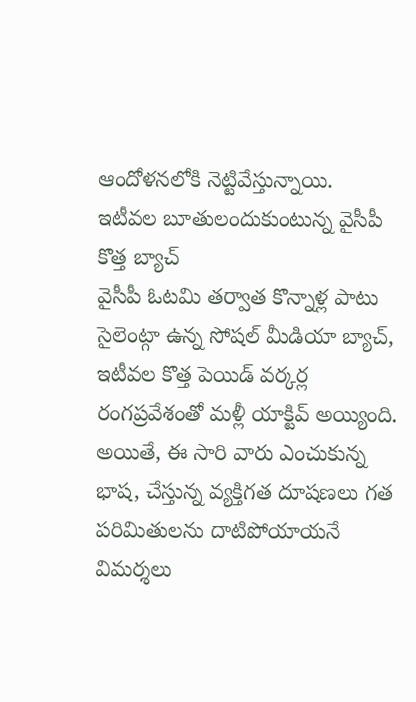ఆందోళనలోకి నెట్టివేస్తున్నాయి.
ఇటీవల బూతులందుకుంటున్న వైసీపీ కొత్త బ్యాచ్
వైసీపీ ఓటమి తర్వాత కొన్నాళ్ల పాటు సైలెంట్గా ఉన్న సోషల్ మీడియా బ్యాచ్, ఇటీవల కొత్త పెయిడ్ వర్కర్ల రంగప్రవేశంతో మళ్లీ యాక్టివ్ అయ్యింది. అయితే, ఈ సారి వారు ఎంచుకున్న భాష, చేస్తున్న వ్యక్తిగత దూషణలు గత పరిమితులను దాటిపోయాయనే విమర్శలు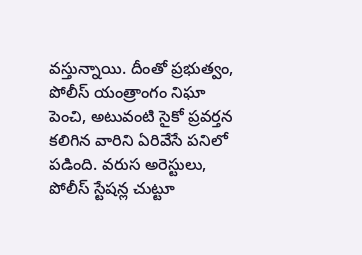వస్తున్నాయి. దీంతో ప్రభుత్వం, పోలీస్ యంత్రాంగం నిఘా పెంచి, అటువంటి సైకో ప్రవర్తన కలిగిన వారిని ఏరివేసే పనిలో పడింది. వరుస అరెస్టులు, పోలీస్ స్టేషన్ల చుట్టూ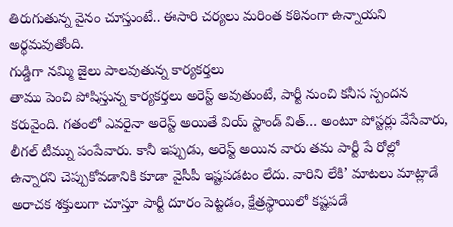తిరుగుతున్న వైనం చూస్తుంటే.. ఈసారి చర్యలు మరింత కఠినంగా ఉన్నాయని అర్థమవుతోంది.
గుడ్డిగా నమ్మి జైలు పాలవుతున్న కార్యకర్తలు
తాము పెంచి పోషిస్తున్న కార్యకర్తలు అరెస్ట్ అవుతుంటే, పార్టీ నుంచి కనీస స్పందన కరువైంది. గతంలో ఎవరైనా అరెస్ట్ అయితే వియ్ స్టాండ్ విత్… అంటూ పోస్టర్లు వేసేవారు, లీగల్ టీమ్ను పంపేవారు. కానీ ఇప్పుడు, అరెస్ట్ అయిన వారు తమ పార్టీ పే రోల్లో ఉన్నారని చెప్పుకోవడానికి కూడా వైసీపీ ఇష్టపడటం లేదు. వారిని లేకి’ మాటలు మాట్లాడే అరాచక శక్తులుగా చూస్తూ పార్టీ దూరం పెట్టడం, క్షేత్రస్థాయిలో కష్టపడే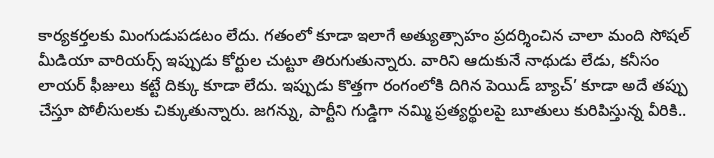కార్యకర్తలకు మింగుడుపడటం లేదు. గతంలో కూడా ఇలాగే అత్యుత్సాహం ప్రదర్శించిన చాలా మంది సోషల్ మీడియా వారియర్స్ ఇప్పుడు కోర్టుల చుట్టూ తిరుగుతున్నారు. వారిని ఆదుకునే నాథుడు లేడు, కనీసం లాయర్ ఫీజులు కట్టే దిక్కు కూడా లేదు. ఇప్పుడు కొత్తగా రంగంలోకి దిగిన పెయిడ్ బ్యాచ్’ కూడా అదే తప్పు చేస్తూ పోలీసులకు చిక్కుతున్నారు. జగన్ను, పార్టీని గుడ్డిగా నమ్మి ప్రత్యర్థులపై బూతులు కురిపిస్తున్న వీరికి..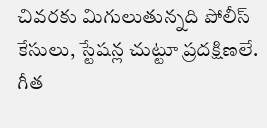చివరకు మిగులుతున్నది పోలీస్ కేసులు, స్టేషన్ల చుట్టూ ప్రదక్షిణలే.
గీత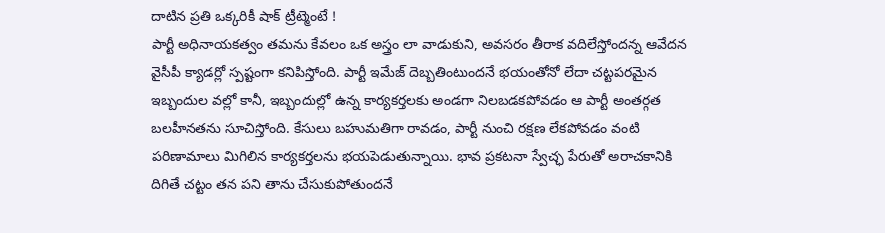దాటిన ప్రతి ఒక్కరికీ షాక్ ట్రీట్మెంటే !
పార్టీ అధినాయకత్వం తమను కేవలం ఒక అస్త్రం లా వాడుకుని, అవసరం తీరాక వదిలేస్తోందన్న ఆవేదన వైసీపీ క్యాడర్లో స్పష్టంగా కనిపిస్తోంది. పార్టీ ఇమేజ్ దెబ్బతింటుందనే భయంతోనో లేదా చట్టపరమైన ఇబ్బందుల వల్లో కానీ, ఇబ్బందుల్లో ఉన్న కార్యకర్తలకు అండగా నిలబడకపోవడం ఆ పార్టీ అంతర్గత బలహీనతను సూచిస్తోంది. కేసులు బహుమతిగా రావడం, పార్టీ నుంచి రక్షణ లేకపోవడం వంటి పరిణామాలు మిగిలిన కార్యకర్తలను భయపెడుతున్నాయి. భావ ప్రకటనా స్వేచ్ఛ పేరుతో అరాచకానికి దిగితే చట్టం తన పని తాను చేసుకుపోతుందనే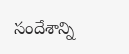సందేశాన్ని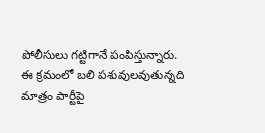పోలీసులు గట్టిగానే పంపిస్తున్నారు. ఈ క్రమంలో బలి పశువులవుతున్నది మాత్రం పార్టీపై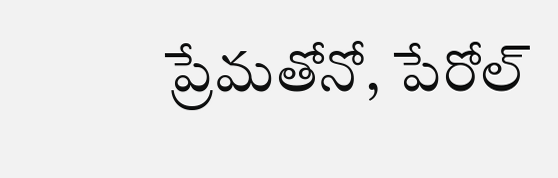ప్రేమతోనో, పేరోల్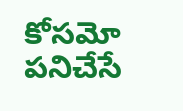కోసమో పనిచేసే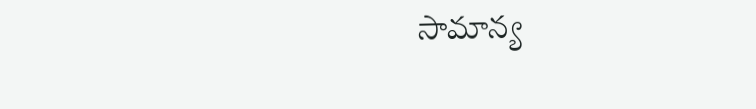సామాన్య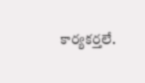కార్యకర్తలే.